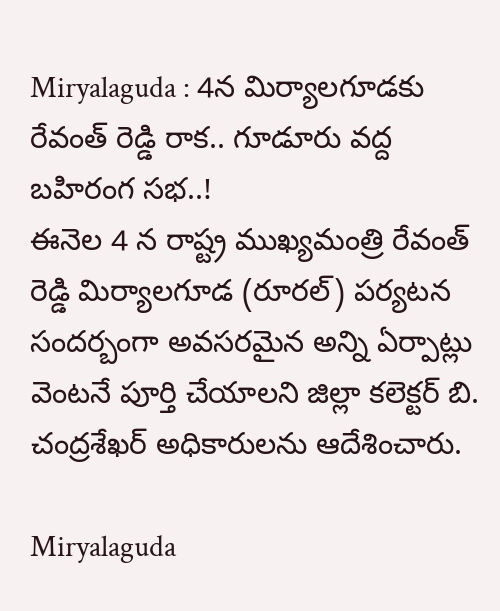Miryalaguda : 4న మిర్యాలగూడకు రేవంత్ రెడ్డి రాక.. గూడూరు వద్ద బహిరంగ సభ..!
ఈనెల 4 న రాష్ట్ర ముఖ్యమంత్రి రేవంత్ రెడ్డి మిర్యాలగూడ (రూరల్) పర్యటన సందర్బంగా అవసరమైన అన్ని ఏర్పాట్లు వెంటనే పూర్తి చేయాలని జిల్లా కలెక్టర్ బి. చంద్రశేఖర్ అధికారులను ఆదేశించారు.

Miryalaguda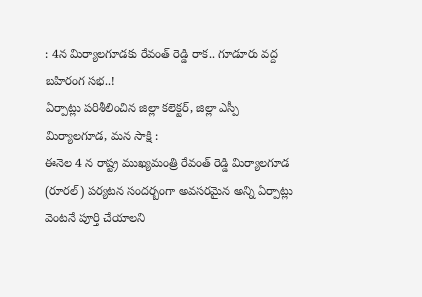: 4న మిర్యాలగూడకు రేవంత్ రెడ్డి రాక.. గూడూరు వద్ద బహిరంగ సభ..!
ఏర్పాట్లు పరిశీలించిన జిల్లా కలెక్టర్, జిల్లా ఎస్పీ
మిర్యాలగూడ, మన సాక్షి :
ఈనెల 4 న రాష్ట్ర ముఖ్యమంత్రి రేవంత్ రెడ్డి మిర్యాలగూడ (రూరల్) పర్యటన సందర్బంగా అవసరమైన అన్ని ఏర్పాట్లు వెంటనే పూర్తి చేయాలని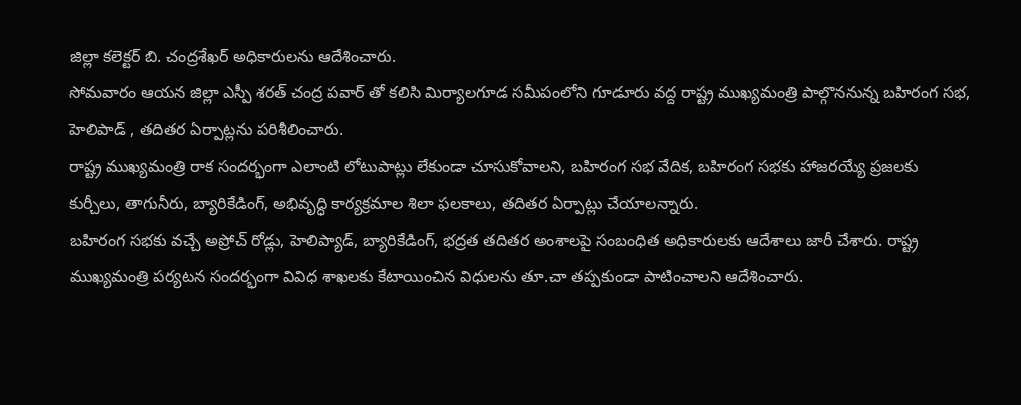జిల్లా కలెక్టర్ బి. చంద్రశేఖర్ అధికారులను ఆదేశించారు.
సోమవారం ఆయన జిల్లా ఎస్పీ శరత్ చంద్ర పవార్ తో కలిసి మిర్యాలగూడ సమీపంలోని గూడూరు వద్ద రాష్ట్ర ముఖ్యమంత్రి పాల్గొననున్న బహిరంగ సభ, హెలిపాడ్ , తదితర ఏర్పాట్లను పరిశీలించారు.
రాష్ట్ర ముఖ్యమంత్రి రాక సందర్భంగా ఎలాంటి లోటుపాట్లు లేకుండా చూసుకోవాలని, బహిరంగ సభ వేదిక, బహిరంగ సభకు హాజరయ్యే ప్రజలకు కుర్చీలు, తాగునీరు, బ్యారికేడింగ్, అభివృద్ధి కార్యక్రమాల శిలా ఫలకాలు, తదితర ఏర్పాట్లు చేయాలన్నారు.
బహిరంగ సభకు వచ్చే అప్రోచ్ రోడ్లు, హెలిప్యాడ్, బ్యారికేడింగ్, భద్రత తదితర అంశాలపై సంబంధిత అధికారులకు ఆదేశాలు జారీ చేశారు. రాష్ట్ర ముఖ్యమంత్రి పర్యటన సందర్భంగా వివిధ శాఖలకు కేటాయించిన విధులను తూ.చా తప్పకుండా పాటించాలని ఆదేశించారు.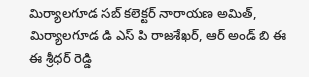మిర్యాలగూడ సబ్ కలెక్టర్ నారాయణ అమిత్, మిర్యాలగూడ డి ఎస్ పి రాజశేఖర్, ఆర్ అండ్ బి ఈ ఈ శ్రీధర్ రెడ్డి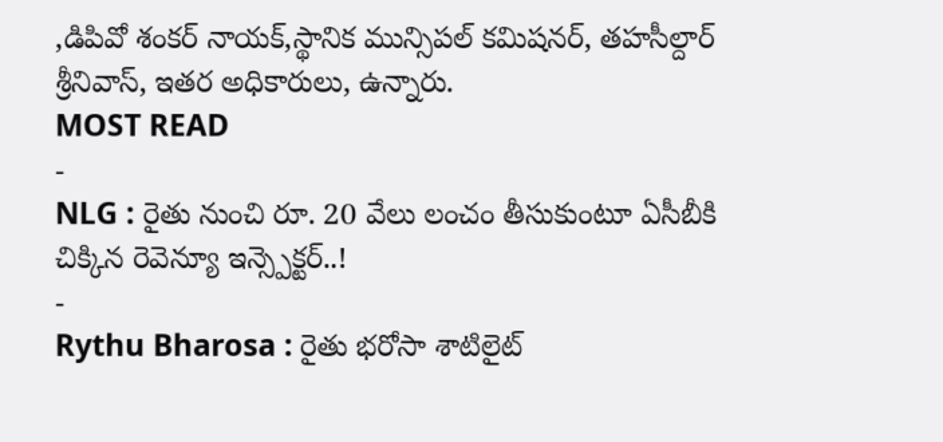,డిపివో శంకర్ నాయక్,స్థానిక మున్సిపల్ కమిషనర్, తహసీల్దార్ శ్రీనివాస్, ఇతర అధికారులు, ఉన్నారు.
MOST READ
-
NLG : రైతు నుంచి రూ. 20 వేలు లంచం తీసుకుంటూ ఏసీబీకి చిక్కిన రెవెన్యూ ఇన్స్పెక్టర్..!
-
Rythu Bharosa : రైతు భరోసా శాటిలైట్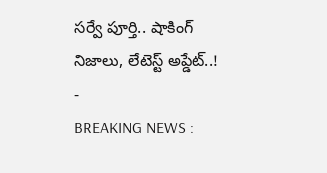సర్వే పూర్తి.. షాకింగ్ నిజాలు, లేటెస్ట్ అప్డేట్..!
-
BREAKING NEWS :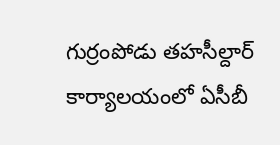గుర్రంపోడు తహసీల్దార్ కార్యాలయంలో ఏసీబీ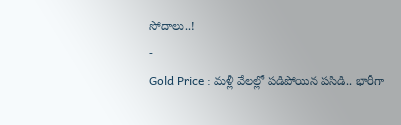సోదాలు..!
-
Gold Price : మళ్లీ వేలల్లో పడిపోయిన పసిడి.. భారీగా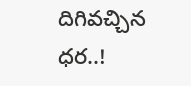దిగివచ్చిన ధర..!